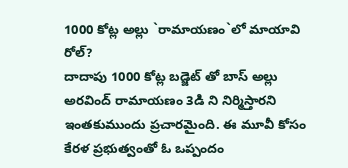1000 కోట్ల అల్లు `రామాయణం`లో మాయావి రోల్?
దాదాపు 1000 కోట్ల బడ్జెట్ తో బాస్ అల్లు అరవింద్ రామాయణం 3డి ని నిర్మిస్తారని ఇంతకుముందు ప్రచారమైంది. ఈ మూవీ కోసం కేరళ ప్రభుత్వంతో ఓ ఒప్పందం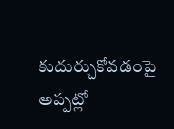కుదుర్చుకోవడంపై అప్పట్లో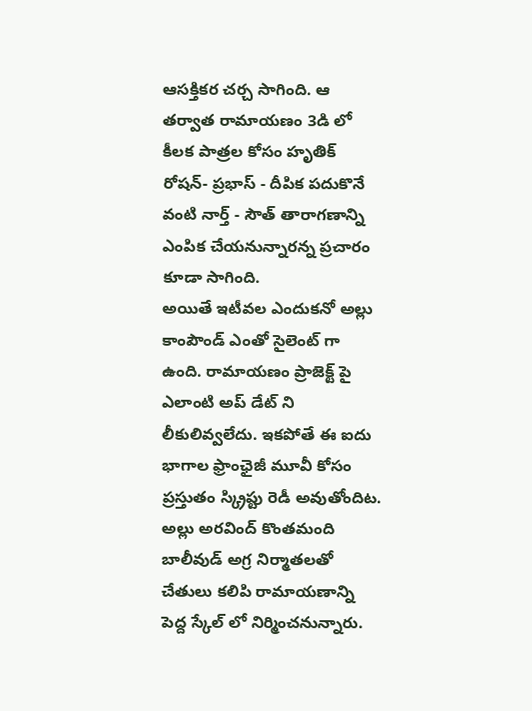ఆసక్తికర చర్చ సాగింది. ఆ తర్వాత రామాయణం 3డి లో కీలక పాత్రల కోసం హృతిక్ రోషన్- ప్రభాస్ - దీపిక పదుకొనే వంటి నార్త్ - సౌత్ తారాగణాన్ని ఎంపిక చేయనున్నారన్న ప్రచారం కూడా సాగింది.
అయితే ఇటీవల ఎందుకనో అల్లు కాంపౌండ్ ఎంతో సైలెంట్ గా ఉంది. రామాయణం ప్రాజెక్ట్ పై ఎలాంటి అప్ డేట్ ని లీకులివ్వలేదు. ఇకపోతే ఈ ఐదు భాగాల ఫ్రాంఛైజీ మూవీ కోసం ప్రస్తుతం స్క్రిప్టు రెడీ అవుతోందిట. అల్లు అరవింద్ కొంతమంది బాలీవుడ్ అగ్ర నిర్మాతలతో చేతులు కలిపి రామాయణాన్ని పెద్ద స్కేల్ లో నిర్మించనున్నారు.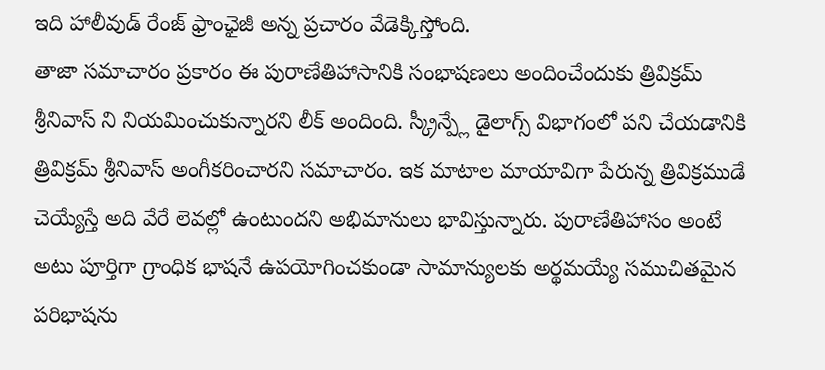ఇది హాలీవుడ్ రేంజ్ ఫ్రాంఛైజీ అన్న ప్రచారం వేడెక్కిస్తోంది.
తాజా సమాచారం ప్రకారం ఈ పురాణేతిహాసానికి సంభాషణలు అందించేందుకు త్రివిక్రమ్ శ్రీనివాస్ ని నియమించుకున్నారని లీక్ అందింది. స్క్రీన్ప్లే డైలాగ్స్ విభాగంలో పని చేయడానికి త్రివిక్రమ్ శ్రీనివాస్ అంగీకరించారని సమాచారం. ఇక మాటాల మాయావిగా పేరున్న త్రివిక్రముడే చెయ్యేస్తే అది వేరే లెవల్లో ఉంటుందని అభిమానులు భావిస్తున్నారు. పురాణేతిహాసం అంటే అటు పూర్తిగా గ్రాంధిక భాషనే ఉపయోగించకుండా సామాన్యులకు అర్థమయ్యే సముచితమైన పరిభాషను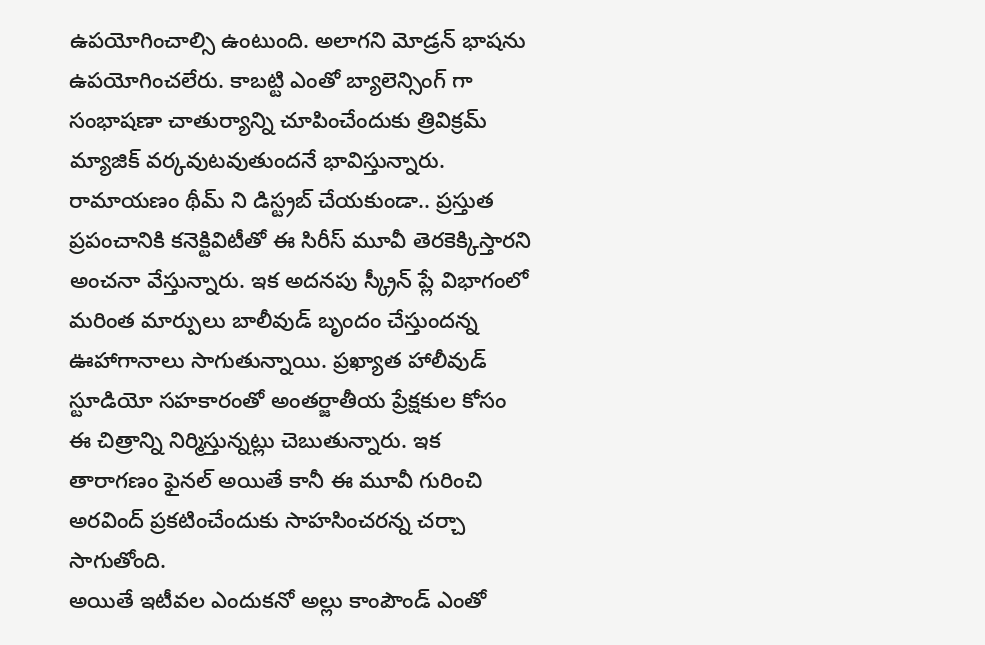ఉపయోగించాల్సి ఉంటుంది. అలాగని మోడ్రన్ భాషను ఉపయోగించలేరు. కాబట్టి ఎంతో బ్యాలెన్సింగ్ గా సంభాషణా చాతుర్యాన్ని చూపించేందుకు త్రివిక్రమ్ మ్యాజిక్ వర్కవుటవుతుందనే భావిస్తున్నారు.
రామాయణం థీమ్ ని డిస్ట్రబ్ చేయకుండా.. ప్రస్తుత ప్రపంచానికి కనెక్టివిటీతో ఈ సిరీస్ మూవీ తెరకెక్కిస్తారని అంచనా వేస్తున్నారు. ఇక అదనపు స్క్రీన్ ప్లే విభాగంలో మరింత మార్పులు బాలీవుడ్ బృందం చేస్తుందన్న ఊహాగానాలు సాగుతున్నాయి. ప్రఖ్యాత హాలీవుడ్ స్టూడియో సహకారంతో అంతర్జాతీయ ప్రేక్షకుల కోసం ఈ చిత్రాన్ని నిర్మిస్తున్నట్లు చెబుతున్నారు. ఇక తారాగణం ఫైనల్ అయితే కానీ ఈ మూవీ గురించి అరవింద్ ప్రకటించేందుకు సాహసించరన్న చర్చా సాగుతోంది.
అయితే ఇటీవల ఎందుకనో అల్లు కాంపౌండ్ ఎంతో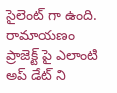సైలెంట్ గా ఉంది. రామాయణం ప్రాజెక్ట్ పై ఎలాంటి అప్ డేట్ ని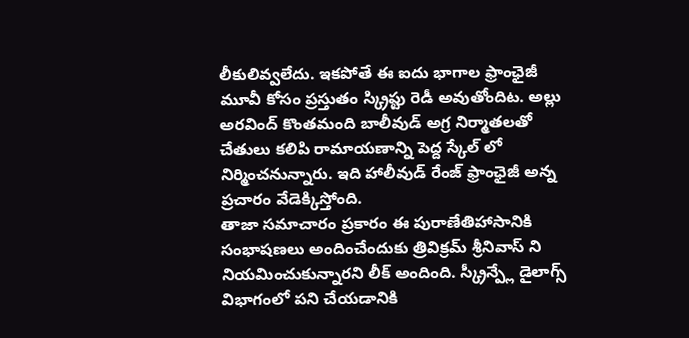లీకులివ్వలేదు. ఇకపోతే ఈ ఐదు భాగాల ఫ్రాంఛైజీ మూవీ కోసం ప్రస్తుతం స్క్రిప్టు రెడీ అవుతోందిట. అల్లు అరవింద్ కొంతమంది బాలీవుడ్ అగ్ర నిర్మాతలతో చేతులు కలిపి రామాయణాన్ని పెద్ద స్కేల్ లో నిర్మించనున్నారు. ఇది హాలీవుడ్ రేంజ్ ఫ్రాంఛైజీ అన్న ప్రచారం వేడెక్కిస్తోంది.
తాజా సమాచారం ప్రకారం ఈ పురాణేతిహాసానికి సంభాషణలు అందించేందుకు త్రివిక్రమ్ శ్రీనివాస్ ని నియమించుకున్నారని లీక్ అందింది. స్క్రీన్ప్లే డైలాగ్స్ విభాగంలో పని చేయడానికి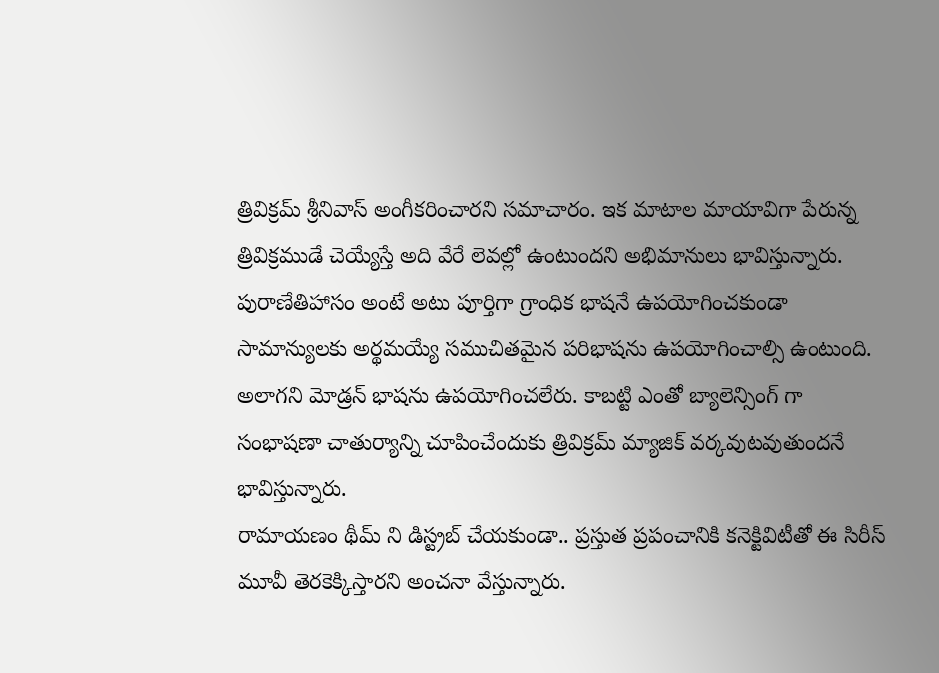త్రివిక్రమ్ శ్రీనివాస్ అంగీకరించారని సమాచారం. ఇక మాటాల మాయావిగా పేరున్న త్రివిక్రముడే చెయ్యేస్తే అది వేరే లెవల్లో ఉంటుందని అభిమానులు భావిస్తున్నారు. పురాణేతిహాసం అంటే అటు పూర్తిగా గ్రాంధిక భాషనే ఉపయోగించకుండా సామాన్యులకు అర్థమయ్యే సముచితమైన పరిభాషను ఉపయోగించాల్సి ఉంటుంది. అలాగని మోడ్రన్ భాషను ఉపయోగించలేరు. కాబట్టి ఎంతో బ్యాలెన్సింగ్ గా సంభాషణా చాతుర్యాన్ని చూపించేందుకు త్రివిక్రమ్ మ్యాజిక్ వర్కవుటవుతుందనే భావిస్తున్నారు.
రామాయణం థీమ్ ని డిస్ట్రబ్ చేయకుండా.. ప్రస్తుత ప్రపంచానికి కనెక్టివిటీతో ఈ సిరీస్ మూవీ తెరకెక్కిస్తారని అంచనా వేస్తున్నారు.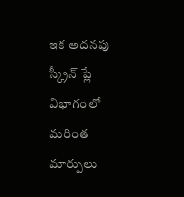ఇక అదనపు స్క్రీన్ ప్లే విభాగంలో మరింత మార్పులు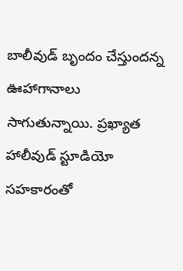బాలీవుడ్ బృందం చేస్తుందన్న ఊహాగానాలు సాగుతున్నాయి. ప్రఖ్యాత హాలీవుడ్ స్టూడియో సహకారంతో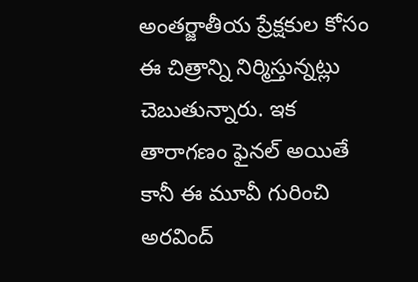అంతర్జాతీయ ప్రేక్షకుల కోసం ఈ చిత్రాన్ని నిర్మిస్తున్నట్లు చెబుతున్నారు. ఇక తారాగణం ఫైనల్ అయితే కానీ ఈ మూవీ గురించి అరవింద్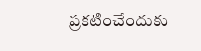ప్రకటించేందుకు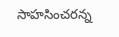సాహసించరన్న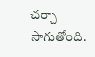చర్చా సాగుతోంది.